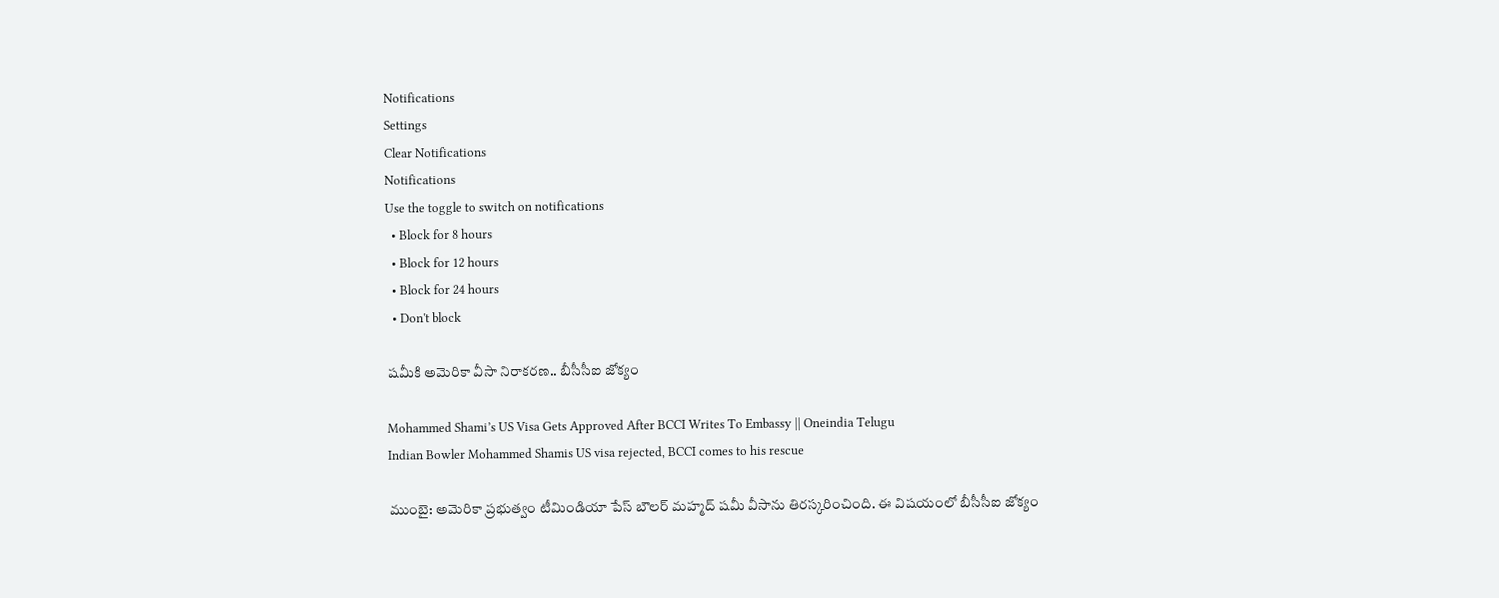Notifications
Settings
Clear Notifications
Notifications
Use the toggle to switch on notifications
  • Block for 8 hours
  • Block for 12 hours
  • Block for 24 hours
  • Don't block

ష‌మీకి అమెరికా వీసా నిరాకరణ.. బీసీసీఐ జోక్యం

Mohammed Shami’s US Visa Gets Approved After BCCI Writes To Embassy || Oneindia Telugu
Indian Bowler Mohammed Shamis US visa rejected, BCCI comes to his rescue

ముంబై: అమెరికా ప్రభుత్వం టీమిండియా పేస్ బౌలర్ మహ్మద్ షమీ వీసాను తిరస్కరించింది. ఈ విషయంలో బీసీసీఐ జోక్యం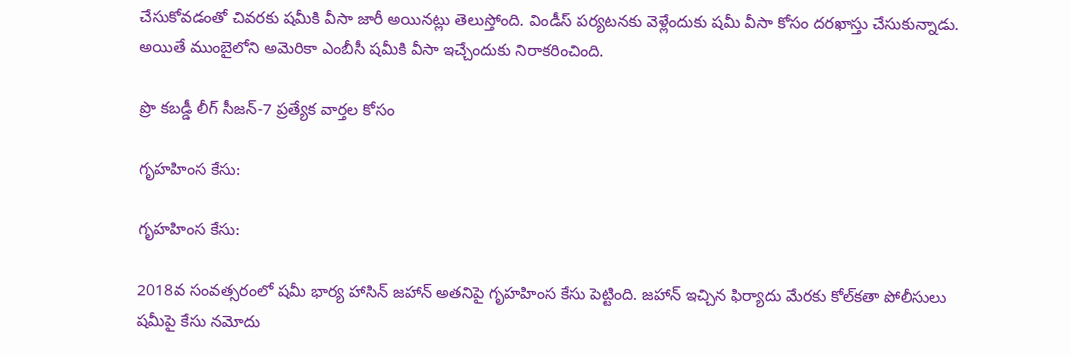చేసుకోవడంతో చివరకు షమీకి వీసా జారీ అయినట్లు తెలుస్తోంది. విండీస్ పర్యటనకు వెళ్లేందుకు ష‌మీ వీసా కోసం ద‌ర‌ఖాస్తు చేసుకున్నాడు. అయితే ముంబైలోని అమెరికా ఎంబీసీ ష‌మీకి వీసా ఇచ్చేందుకు నిరాకరించింది.

ప్రొ కబడ్డీ లీగ్‌ సీజన్‌-7 ప్రత్యేక వార్తల కోసం

గృహహింస కేసు:

గృహహింస కేసు:

2018వ సంవత్సరంలో షమీ భార్య హాసిన్ జహాన్ అతనిపై గృహహింస కేసు పెట్టింది. జహాన్ ఇచ్చిన ఫిర్యాదు మేరకు కోల్‌కతా పోలీసులు షమీపై కేసు నమోదు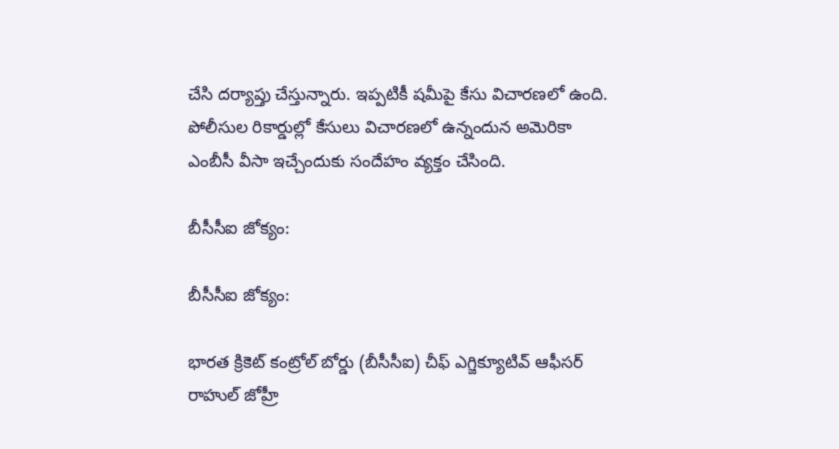చేసి దర్యాప్తు చేస్తున్నారు. ఇప్పటికీ షమీపై కేసు విచారణలో ఉంది. పోలీసుల రికార్డుల్లో కేసులు విచారణలో ఉన్నందున అమెరికా ఎంబీసీ వీసా ఇచ్చేందుకు సందేహం వ్య‌క్తం చేసింది.

బీసీసీఐ జోక్యం:

బీసీసీఐ జోక్యం:

భారత క్రికెట్ కంట్రోల్ బోర్డు (బీసీసీఐ) చీఫ్ ఎగ్జిక్యూటివ్ ఆఫీసర్ రాహుల్ జోహ్రీ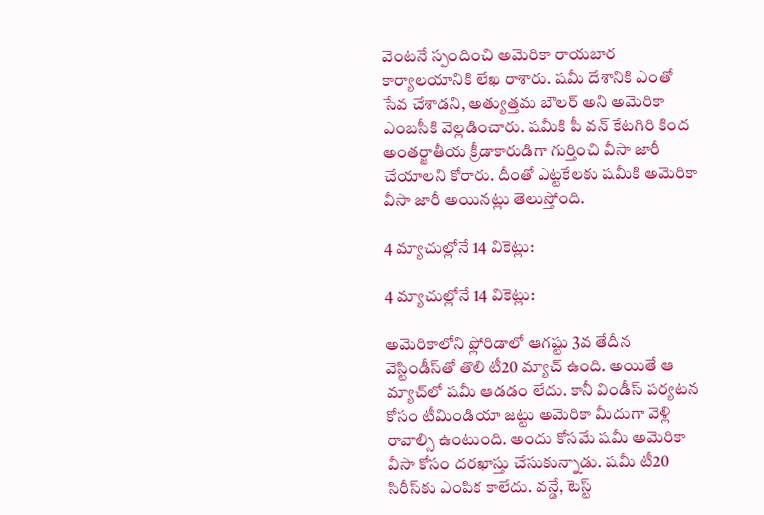వెంటనే స్పందించి అమెరికా రాయబార కార్యాలయానికి లేఖ రాశారు. ష‌మీ దేశానికి ఎంతో సేవ చేశాడ‌ని, అత్యుత్త‌మ బౌల‌ర్ అని అమెరికా ఎంబ‌సీకి వెల్ల‌డించారు. షమీకి పీ వన్ కేటగిరి కింద అంతర్జాతీయ క్రీడాకారుడిగా గుర్తించి వీసా జారీ చేయాలని కోరారు. దీంతో ఎట్టకేలకు షమీకి అమెరికా వీసా జారీ అయినట్లు తెలుస్తోంది.

4 మ్యాచుల్లోనే 14 వికెట్లు:

4 మ్యాచుల్లోనే 14 వికెట్లు:

అమెరికాలోని ఫ్లోరిడాలో ఆగష్టు 3వ తేదీన వెస్టిండీస్‌తో తొలి టీ20 మ్యాచ్ ఉంది. అయితే ఆ మ్యాచ్‌లో ష‌మీ ఆడ‌డం లేదు. కానీ విండీస్ పర్యటన కోసం టీమిండియా జట్టు అమెరికా మీదుగా వెళ్లి రావాల్సి ఉంటుంది. అందు కోస‌మే ష‌మీ అమెరికా వీసా కోసం ద‌ర‌ఖాస్తు చేసుకున్నాడు. షమీ టీ20 సిరీస్‌కు ఎంపిక కాలేదు. వన్డే, టెస్ట్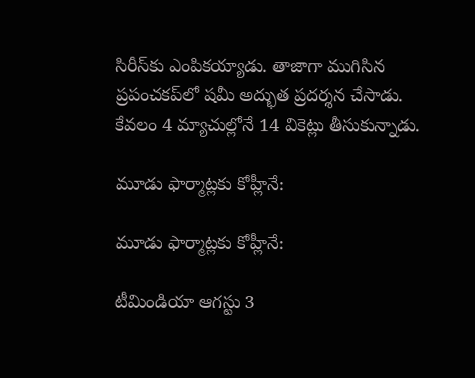సిరీస్‌కు ఎంపికయ్యాడు. తాజాగా ముగిసిన ప్రపంచకప్‌లో ష‌మీ అద్భుత ప్ర‌ద‌ర్శ‌న చేసాడు. కేవ‌లం 4 మ్యాచుల్లోనే 14 వికెట్లు తీసుకున్నాడు.

మూడు ఫార్మాట్లకు కోహ్లీనే:

మూడు ఫార్మాట్లకు కోహ్లీనే:

టీమిండియా ఆగస్టు 3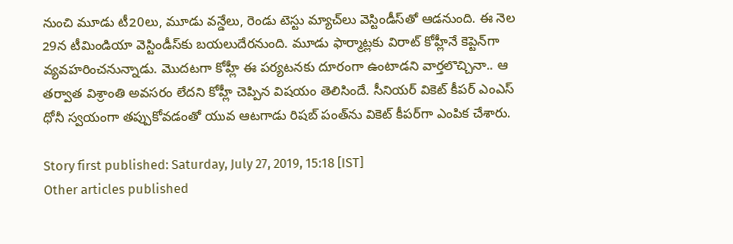నుంచి మూడు టీ20లు, మూడు వన్డేలు, రెండు టెస్టు మ్యాచ్‌లు వెస్టిండీస్‌తో ఆడనుంది. ఈ నెల 29న టీమిండియా వెస్టిండీస్‌కు బయలుదేరనుంది. మూడు ఫార్మాట్లకు విరాట్‌ కోహ్లీనే కెప్టెన్‌గా వ్యవహరించనున్నాడు. మొదటగా కోహ్లీ ఈ పర్యటనకు దూరంగా ఉంటాడని వార్తలొచ్చినా.. ఆ తర్వాత విశ్రాంతి అవసరం లేదని కోహ్లీ చెప్పిన విషయం తెలిసిందే. సీనియర్‌ వికెట్‌ కీపర్‌ ఎంఎస్ ధోనీ స్వయంగా తప్పుకోవడంతో యువ ఆటగాడు రిషబ్‌ పంత్‌ను వికెట్‌ కీపర్‌గా ఎంపిక చేశారు.

Story first published: Saturday, July 27, 2019, 15:18 [IST]
Other articles published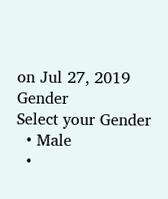on Jul 27, 2019
Gender
Select your Gender
  • Male
  •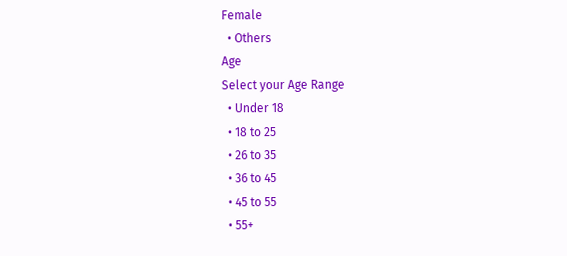Female
  • Others
Age
Select your Age Range
  • Under 18
  • 18 to 25
  • 26 to 35
  • 36 to 45
  • 45 to 55
  • 55+